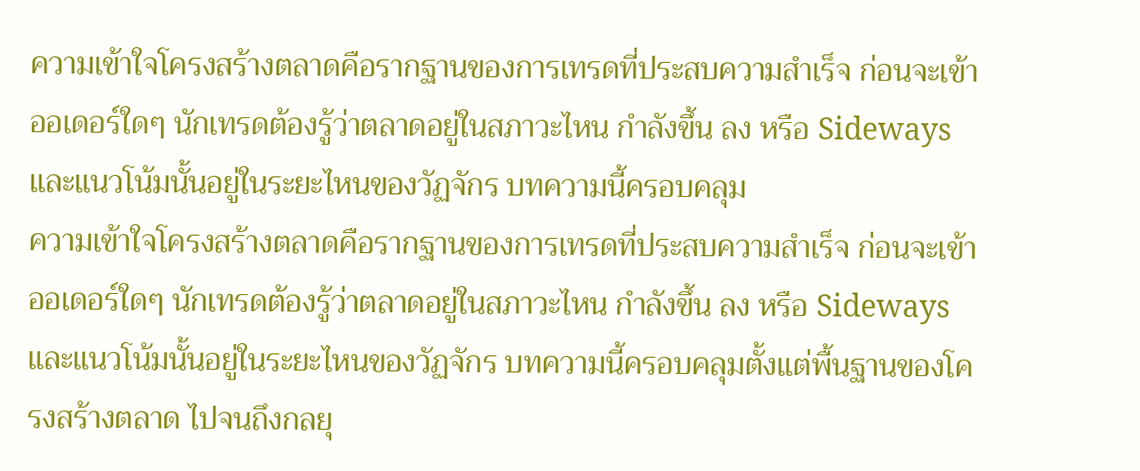ความเข้าใจโครงสร้างตลาดคือรากฐานของการเทรดที่ประสบความสำเร็จ ก่อนจะเข้าออเดอร์ใดๆ นักเทรดต้องรู้ว่าตลาดอยู่ในสภาวะไหน กำลังขึ้น ลง หรือ Sideways และแนวโน้มนั้นอยู่ในระยะไหนของวัฏจักร บทความนี้ครอบคลุม
ความเข้าใจโครงสร้างตลาดคือรากฐานของการเทรดที่ประสบความสำเร็จ ก่อนจะเข้าออเดอร์ใดๆ นักเทรดต้องรู้ว่าตลาดอยู่ในสภาวะไหน กำลังขึ้น ลง หรือ Sideways และแนวโน้มนั้นอยู่ในระยะไหนของวัฏจักร บทความนี้ครอบคลุมตั้งแต่พื้นฐานของโครงสร้างตลาด ไปจนถึงกลยุ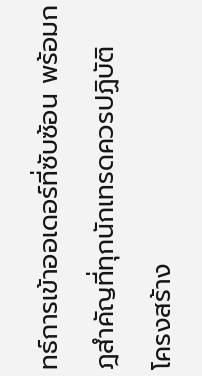ทธ์การเข้าออเดอร์ที่ซับซ้อน พร้อมกฎสำคัญที่ทุกนักเทรดควรปฏิบัติ
โครงสร้าง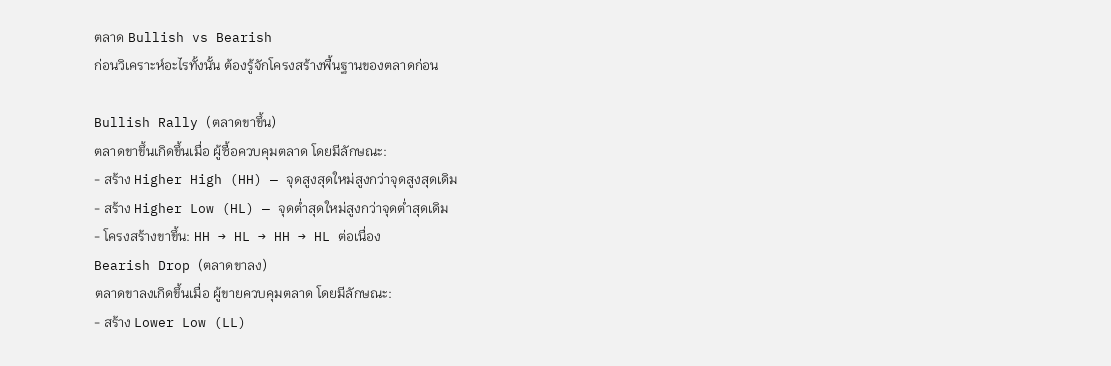ตลาด Bullish vs Bearish
ก่อนวิเคราะห์อะไรทั้งนั้น ต้องรู้จักโครงสร้างพื้นฐานของตลาดก่อน

Bullish Rally (ตลาดขาขึ้น)
ตลาดขาขึ้นเกิดขึ้นเมื่อ ผู้ซื้อควบคุมตลาด โดยมีลักษณะ:
- สร้าง Higher High (HH) — จุดสูงสุดใหม่สูงกว่าจุดสูงสุดเดิม
- สร้าง Higher Low (HL) — จุดต่ำสุดใหม่สูงกว่าจุดต่ำสุดเดิม
- โครงสร้างขาขึ้น: HH → HL → HH → HL ต่อเนื่อง
Bearish Drop (ตลาดขาลง)
ตลาดขาลงเกิดขึ้นเมื่อ ผู้ขายควบคุมตลาด โดยมีลักษณะ:
- สร้าง Lower Low (LL)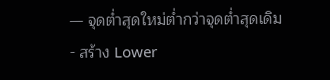— จุดต่ำสุดใหม่ต่ำกว่าจุดต่ำสุดเดิม
- สร้าง Lower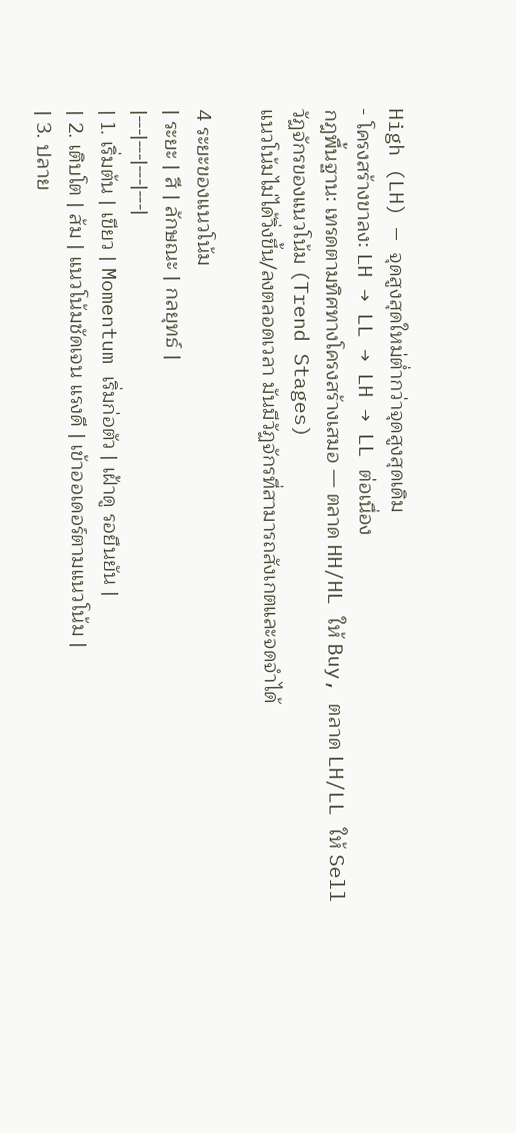High (LH) — จุดสูงสุดใหม่ต่ำกว่าจุดสูงสุดเดิม
- โครงสร้างขาลง: LH → LL → LH → LL ต่อเนื่อง
กฎพื้นฐาน: เทรดตามทิศทางโครงสร้างเสมอ — ตลาด HH/HL ให้ Buy, ตลาด LH/LL ให้ Sell
วัฏจักรของแนวโน้ม (Trend Stages)
แนวโน้มไม่ได้วิ่งขึ้น/ลงตลอดเวลา มันมีวัฏจักรที่สามารถสังเกตและจดจำได้

4 ระยะของแนวโน้ม
| ระยะ | สี | ลักษณะ | กลยุทธ์ |
|---|---|---|---|
| 1. เริ่มต้น | เขียว | Momentum เริ่มก่อตัว | เฝ้าดู รอยืนยัน |
| 2. เติบโต | ส้ม | แนวโน้มชัดเจน แรงดี | เข้าออเดอร์ตามแนวโน้ม |
| 3. ปลาย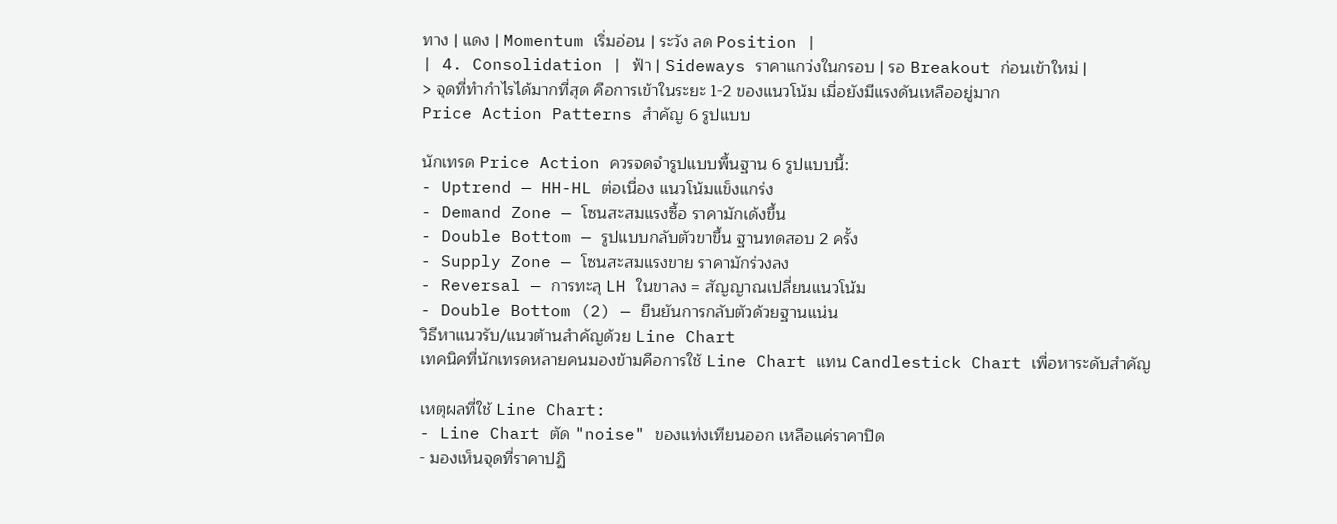ทาง | แดง | Momentum เริ่มอ่อน | ระวัง ลด Position |
| 4. Consolidation | ฟ้า | Sideways ราคาแกว่งในกรอบ | รอ Breakout ก่อนเข้าใหม่ |
> จุดที่ทำกำไรได้มากที่สุด คือการเข้าในระยะ 1-2 ของแนวโน้ม เมื่อยังมีแรงดันเหลืออยู่มาก
Price Action Patterns สำคัญ 6 รูปแบบ

นักเทรด Price Action ควรจดจำรูปแบบพื้นฐาน 6 รูปแบบนี้:
- Uptrend — HH-HL ต่อเนื่อง แนวโน้มแข็งแกร่ง
- Demand Zone — โซนสะสมแรงซื้อ ราคามักเด้งขึ้น
- Double Bottom — รูปแบบกลับตัวขาขึ้น ฐานทดสอบ 2 ครั้ง
- Supply Zone — โซนสะสมแรงขาย ราคามักร่วงลง
- Reversal — การทะลุ LH ในขาลง = สัญญาณเปลี่ยนแนวโน้ม
- Double Bottom (2) — ยืนยันการกลับตัวด้วยฐานแน่น
วิธีหาแนวรับ/แนวต้านสำคัญด้วย Line Chart
เทคนิคที่นักเทรดหลายคนมองข้ามคือการใช้ Line Chart แทน Candlestick Chart เพื่อหาระดับสำคัญ

เหตุผลที่ใช้ Line Chart:
- Line Chart ตัด "noise" ของแท่งเทียนออก เหลือแค่ราคาปิด
- มองเห็นจุดที่ราคาปฏิ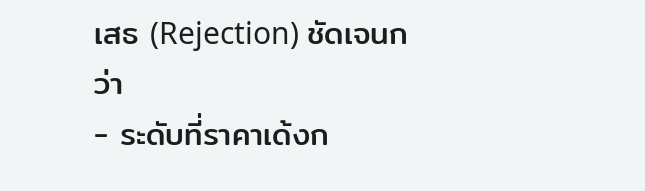เสธ (Rejection) ชัดเจนกว่า
- ระดับที่ราคาเด้งก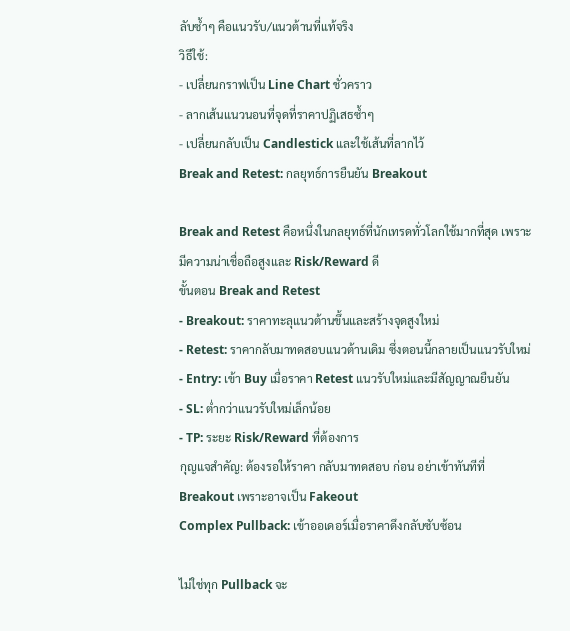ลับซ้ำๆ คือแนวรับ/แนวต้านที่แท้จริง
วิธีใช้:
- เปลี่ยนกราฟเป็น Line Chart ชั่วคราว
- ลากเส้นแนวนอนที่จุดที่ราคาปฏิเสธซ้ำๆ
- เปลี่ยนกลับเป็น Candlestick และใช้เส้นที่ลากไว้
Break and Retest: กลยุทธ์การยืนยัน Breakout

Break and Retest คือหนึ่งในกลยุทธ์ที่นักเทรดทั่วโลกใช้มากที่สุด เพราะมีความน่าเชื่อถือสูงและ Risk/Reward ดี
ขั้นตอน Break and Retest
- Breakout: ราคาทะลุแนวต้านขึ้นและสร้างจุดสูงใหม่
- Retest: ราคากลับมาทดสอบแนวต้านเดิม ซึ่งตอนนี้กลายเป็นแนวรับใหม่
- Entry: เข้า Buy เมื่อราคา Retest แนวรับใหม่และมีสัญญาณยืนยัน
- SL: ต่ำกว่าแนวรับใหม่เล็กน้อย
- TP: ระยะ Risk/Reward ที่ต้องการ
กุญแจสำคัญ: ต้องรอให้ราคา กลับมาทดสอบ ก่อน อย่าเข้าทันทีที่ Breakout เพราะอาจเป็น Fakeout
Complex Pullback: เข้าออเดอร์เมื่อราคาดึงกลับซับซ้อน

ไม่ใช่ทุก Pullback จะ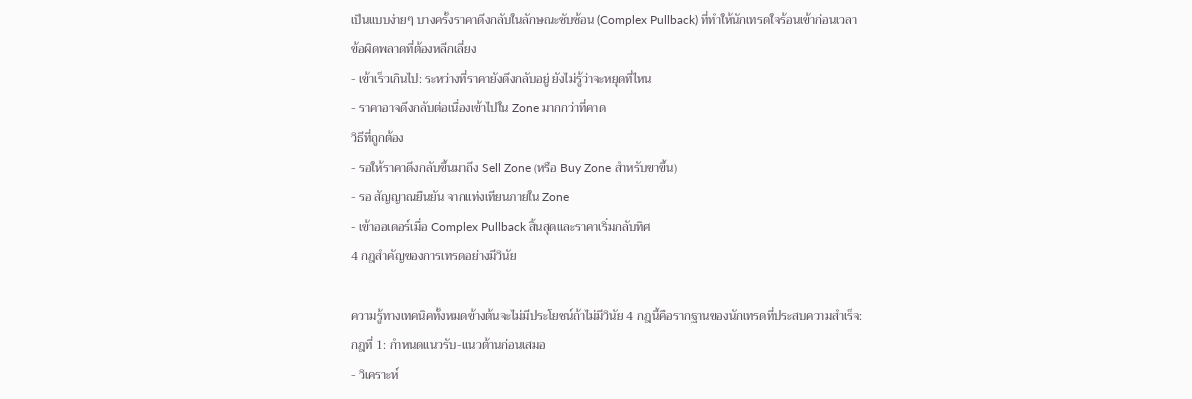เป็นแบบง่ายๆ บางครั้งราคาดึงกลับในลักษณะซับซ้อน (Complex Pullback) ที่ทำให้นักเทรดใจร้อนเข้าก่อนเวลา
ข้อผิดพลาดที่ต้องหลีกเลี่ยง
- เข้าเร็วเกินไป: ระหว่างที่ราคายังดึงกลับอยู่ ยังไม่รู้ว่าจะหยุดที่ไหน
- ราคาอาจดึงกลับต่อเนื่องเข้าไปใน Zone มากกว่าที่คาด
วิธีที่ถูกต้อง
- รอให้ราคาดึงกลับขึ้นมาถึง Sell Zone (หรือ Buy Zone สำหรับขาขึ้น)
- รอ สัญญาณยืนยัน จากแท่งเทียนภายใน Zone
- เข้าออเดอร์เมื่อ Complex Pullback สิ้นสุดและราคาเริ่มกลับทิศ
4 กฎสำคัญของการเทรดอย่างมีวินัย

ความรู้ทางเทคนิคทั้งหมดข้างต้นจะไม่มีประโยชน์ถ้าไม่มีวินัย 4 กฎนี้คือรากฐานของนักเทรดที่ประสบความสำเร็จ:
กฎที่ 1: กำหนดแนวรับ-แนวต้านก่อนเสมอ
- วิเคราะห์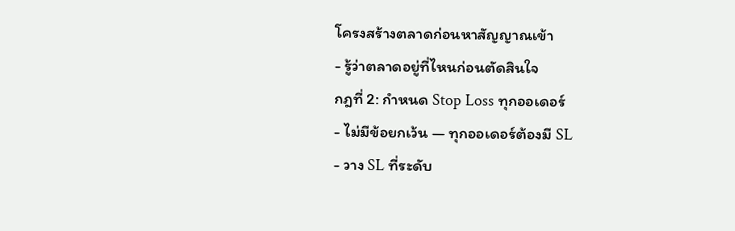โครงสร้างตลาดก่อนหาสัญญาณเข้า
- รู้ว่าตลาดอยู่ที่ไหนก่อนตัดสินใจ
กฎที่ 2: กำหนด Stop Loss ทุกออเดอร์
- ไม่มีข้อยกเว้น — ทุกออเดอร์ต้องมี SL
- วาง SL ที่ระดับ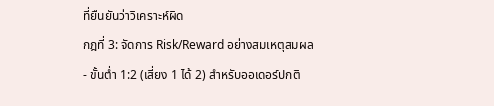ที่ยืนยันว่าวิเคราะห์ผิด
กฎที่ 3: จัดการ Risk/Reward อย่างสมเหตุสมผล
- ขั้นต่ำ 1:2 (เสี่ยง 1 ได้ 2) สำหรับออเดอร์ปกติ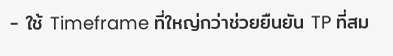- ใช้ Timeframe ที่ใหญ่กว่าช่วยยืนยัน TP ที่สม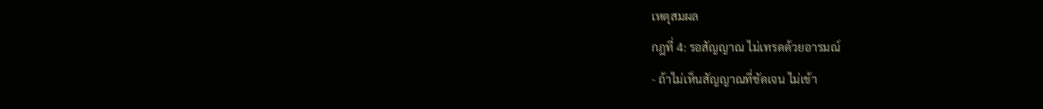เหตุสมผล
กฎที่ 4: รอสัญญาณ ไม่เทรดด้วยอารมณ์
- ถ้าไม่เห็นสัญญาณที่ชัดเจน ไม่เข้า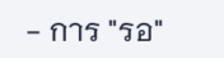- การ "รอ"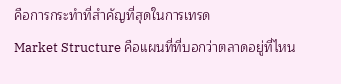คือการกระทำที่สำคัญที่สุดในการเทรด
Market Structure คือแผนที่ที่บอกว่าตลาดอยู่ที่ไหน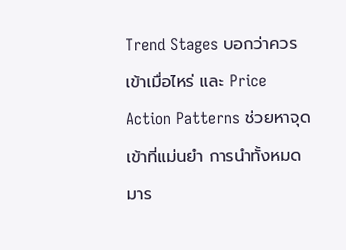Trend Stages บอกว่าควรเข้าเมื่อไหร่ และ Price Action Patterns ช่วยหาจุดเข้าที่แม่นยำ การนำทั้งหมดมาร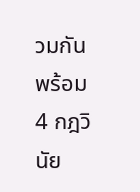วมกันพร้อม 4 กฎวินัย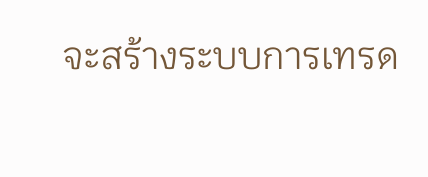จะสร้างระบบการเทรด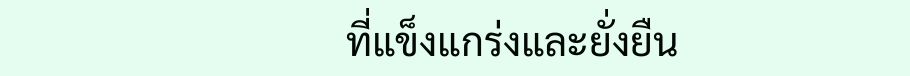ที่แข็งแกร่งและยั่งยืน